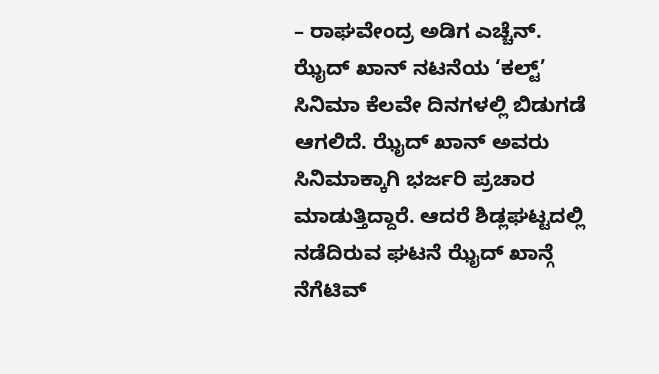– ರಾಘವೇಂದ್ರ ಅಡಿಗ ಎಚ್ಚೆನ್.
ಝೈದ್ ಖಾನ್ ನಟನೆಯ ‘ಕಲ್ಟ್’ ಸಿನಿಮಾ ಕೆಲವೇ ದಿನಗಳಲ್ಲಿ ಬಿಡುಗಡೆ ಆಗಲಿದೆ. ಝೈದ್ ಖಾನ್ ಅವರು ಸಿನಿಮಾಕ್ಕಾಗಿ ಭರ್ಜರಿ ಪ್ರಚಾರ ಮಾಡುತ್ತಿದ್ದಾರೆ. ಆದರೆ ಶಿಡ್ಲಘಟ್ಟದಲ್ಲಿ ನಡೆದಿರುವ ಘಟನೆ ಝೈದ್ ಖಾನ್ಗೆ ನೆಗೆಟಿವ್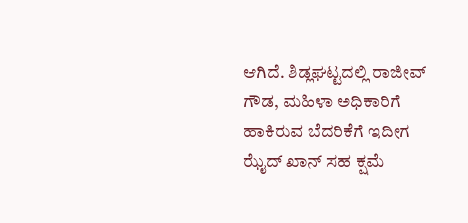ಆಗಿದೆ. ಶಿಡ್ಲಘಟ್ಟದಲ್ಲಿ ರಾಜೀವ್ ಗೌಡ, ಮಹಿಳಾ ಅಧಿಕಾರಿಗೆ ಹಾಕಿರುವ ಬೆದರಿಕೆಗೆ ಇದೀಗ ಝೈದ್ ಖಾನ್ ಸಹ ಕ್ಷಮೆ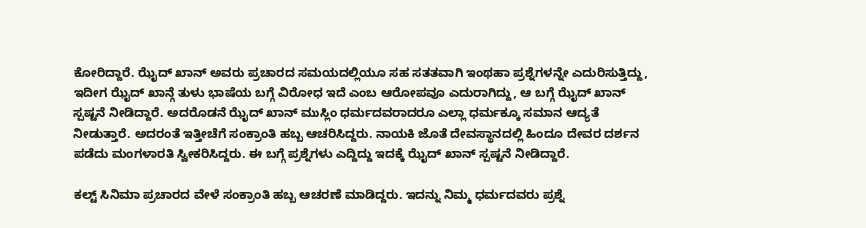ಕೋರಿದ್ದಾರೆ. ಝೈದ್ ಖಾನ್ ಅವರು ಪ್ರಚಾರದ ಸಮಯದಲ್ಲಿಯೂ ಸಹ ಸತತವಾಗಿ ಇಂಥಹಾ ಪ್ರಶ್ನೆಗಳನ್ನೇ ಎದುರಿಸುತ್ತಿದ್ದು, ಇದೀಗ ಝೈದ್ ಖಾನ್ಗೆ ತುಳು ಭಾಷೆಯ ಬಗ್ಗೆ ವಿರೋಧ ಇದೆ ಎಂಬ ಆರೋಪವೂ ಎದುರಾಗಿದ್ದು, ಆ ಬಗ್ಗೆ ಝೈದ್ ಖಾನ್ ಸ್ಪಷ್ಟನೆ ನೀಡಿದ್ದಾರೆ. ಅದರೊಡನೆ ಝೈದ್ ಖಾನ್ ಮುಸ್ಲಿಂ ಧರ್ಮದವರಾದರೂ ಎಲ್ಲಾ ಧರ್ಮಕ್ಕೂ ಸಮಾನ ಆದ್ಯತೆ ನೀಡುತ್ತಾರೆ. ಅದರಂತೆ ಇತ್ತೀಚೆಗೆ ಸಂಕ್ರಾಂತಿ ಹಬ್ಬ ಆಚರಿಸಿದ್ದರು. ನಾಯಕಿ ಜೊತೆ ದೇವಸ್ಥಾನದಲ್ಲಿ ಹಿಂದೂ ದೇವರ ದರ್ಶನ ಪಡೆದು ಮಂಗಳಾರತಿ ಸ್ವೀಕರಿಸಿದ್ದರು. ಈ ಬಗ್ಗೆ ಪ್ರಶ್ನೆಗಳು ಎದ್ದಿದ್ದು ಇದಕ್ಕೆ ಝೈದ್ ಖಾನ್ ಸ್ಪಷ್ಟನೆ ನೀಡಿದ್ದಾರೆ.

ಕಲ್ಟ್ ಸಿನಿಮಾ ಪ್ರಚಾರದ ವೇಳೆ ಸಂಕ್ರಾಂತಿ ಹಬ್ಬ ಆಚರಣೆ ಮಾಡಿದ್ದರು. ಇದನ್ನು ನಿಮ್ಮ ಧರ್ಮದವರು ಪ್ರಶ್ನೆ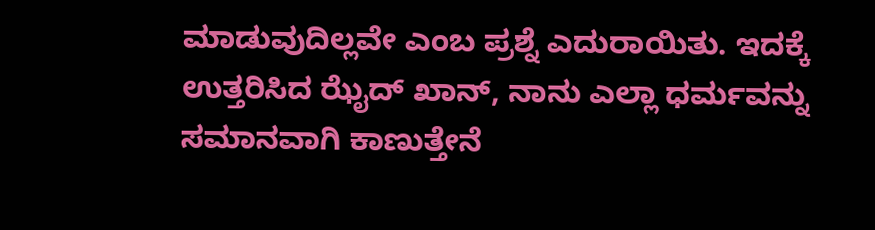ಮಾಡುವುದಿಲ್ಲವೇ ಎಂಬ ಪ್ರಶ್ನೆ ಎದುರಾಯಿತು. ಇದಕ್ಕೆ ಉತ್ತರಿಸಿದ ಝೈದ್ ಖಾನ್, ನಾನು ಎಲ್ಲಾ ಧರ್ಮವನ್ನು ಸಮಾನವಾಗಿ ಕಾಣುತ್ತೇನೆ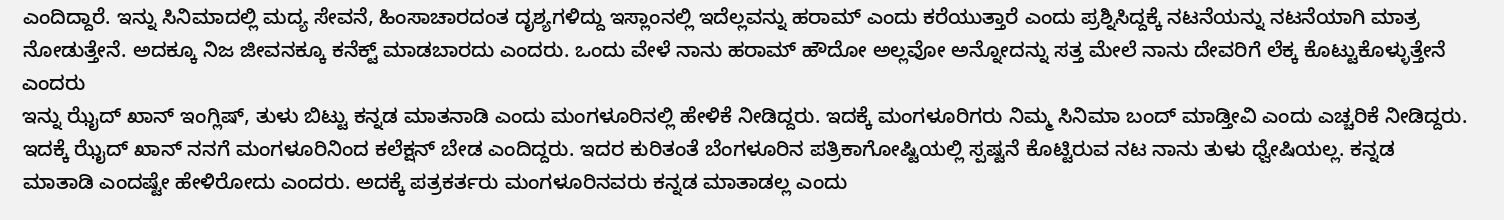ಎಂದಿದ್ದಾರೆ. ಇನ್ನು ಸಿನಿಮಾದಲ್ಲಿ ಮದ್ಯ ಸೇವನೆ, ಹಿಂಸಾಚಾರದಂತ ದೃಶ್ಯಗಳಿದ್ದು ಇಸ್ಲಾಂನಲ್ಲಿ ಇದೆಲ್ಲವನ್ನು ಹರಾಮ್ ಎಂದು ಕರೆಯುತ್ತಾರೆ ಎಂದು ಪ್ರಶ್ನಿಸಿದ್ದಕ್ಕೆ ನಟನೆಯನ್ನು ನಟನೆಯಾಗಿ ಮಾತ್ರ ನೋಡುತ್ತೇನೆ. ಅದಕ್ಕೂ ನಿಜ ಜೀವನಕ್ಕೂ ಕನೆಕ್ಟ್ ಮಾಡಬಾರದು ಎಂದರು. ಒಂದು ವೇಳೆ ನಾನು ಹರಾಮ್ ಹೌದೋ ಅಲ್ಲವೋ ಅನ್ನೋದನ್ನು ಸತ್ತ ಮೇಲೆ ನಾನು ದೇವರಿಗೆ ಲೆಕ್ಕ ಕೊಟ್ಟುಕೊಳ್ಳುತ್ತೇನೆ ಎಂದರು
ಇನ್ನು ಝೈದ್ ಖಾನ್ ಇಂಗ್ಲಿಷ್, ತುಳು ಬಿಟ್ಟು ಕನ್ನಡ ಮಾತನಾಡಿ ಎಂದು ಮಂಗಳೂರಿನಲ್ಲಿ ಹೇಳಿಕೆ ನೀಡಿದ್ದರು. ಇದಕ್ಕೆ ಮಂಗಳೂರಿಗರು ನಿಮ್ಮ ಸಿನಿಮಾ ಬಂದ್ ಮಾಡ್ತೀವಿ ಎಂದು ಎಚ್ಚರಿಕೆ ನೀಡಿದ್ದರು. ಇದಕ್ಕೆ ಝೈದ್ ಖಾನ್ ನನಗೆ ಮಂಗಳೂರಿನಿಂದ ಕಲೆಕ್ಷನ್ ಬೇಡ ಎಂದಿದ್ದರು. ಇದರ ಕುರಿತಂತೆ ಬೆಂಗಳೂರಿನ ಪತ್ರಿಕಾಗೋಷ್ಟಿಯಲ್ಲಿ ಸ್ಪಷ್ಟನೆ ಕೊಟ್ಟಿರುವ ನಟ ನಾನು ತುಳು ಧ್ವೇಷಿಯಲ್ಲ. ಕನ್ನಡ ಮಾತಾಡಿ ಎಂದಷ್ಟೇ ಹೇಳಿರೋದು ಎಂದರು. ಅದಕ್ಕೆ ಪತ್ರಕರ್ತರು ಮಂಗಳೂರಿನವರು ಕನ್ನಡ ಮಾತಾಡಲ್ಲ ಎಂದು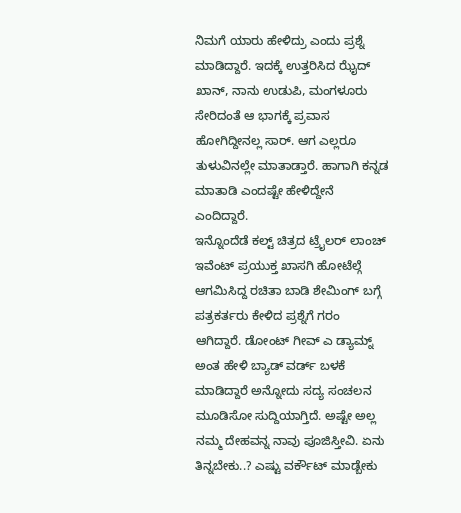ನಿಮಗೆ ಯಾರು ಹೇಳಿದ್ರು ಎಂದು ಪ್ರಶ್ನೆ ಮಾಡಿದ್ದಾರೆ. ಇದಕ್ಕೆ ಉತ್ತರಿಸಿದ ಝೈದ್ ಖಾನ್, ನಾನು ಉಡುಪಿ, ಮಂಗಳೂರು ಸೇರಿದಂತೆ ಆ ಭಾಗಕ್ಕೆ ಪ್ರವಾಸ ಹೋಗಿದ್ದೀನಲ್ಲ ಸಾರ್. ಆಗ ಎಲ್ಲರೂ ತುಳುವಿನಲ್ಲೇ ಮಾತಾಡ್ತಾರೆ. ಹಾಗಾಗಿ ಕನ್ನಡ ಮಾತಾಡಿ ಎಂದಷ್ಟೇ ಹೇಳಿದ್ದೇನೆ ಎಂದಿದ್ದಾರೆ.
ಇನ್ನೊಂದೆಡೆ ಕಲ್ಟ್ ಚಿತ್ರದ ಟ್ರೈಲರ್ ಲಾಂಚ್ ಇವೆಂಟ್ ಪ್ರಯುಕ್ತ ಖಾಸಗಿ ಹೋಟೆಲ್ಗೆ ಆಗಮಿಸಿದ್ದ ರಚಿತಾ ಬಾಡಿ ಶೇಮಿಂಗ್ ಬಗ್ಗೆ ಪತ್ರಕರ್ತರು ಕೇಳಿದ ಪ್ರಶ್ನೆಗೆ ಗರಂ ಆಗಿದ್ದಾರೆ. ಡೋಂಟ್ ಗೀವ್ ಎ ಡ್ಯಾಮ್ನ್ ಅಂತ ಹೇಳಿ ಬ್ಯಾಡ್ ವರ್ಡ್ ಬಳಕೆ ಮಾಡಿದ್ದಾರೆ ಅನ್ನೋದು ಸದ್ಯ ಸಂಚಲನ ಮೂಡಿಸೋ ಸುದ್ದಿಯಾಗ್ತಿದೆ. ಅಷ್ಟೇ ಅಲ್ಲ ನಮ್ಮ ದೇಹವನ್ನ ನಾವು ಪೂಜಿಸ್ತೀವಿ. ಏನು ತಿನ್ನಬೇಕು..? ಎಷ್ಟು ವರ್ಕೌಟ್ ಮಾಡ್ಬೇಕು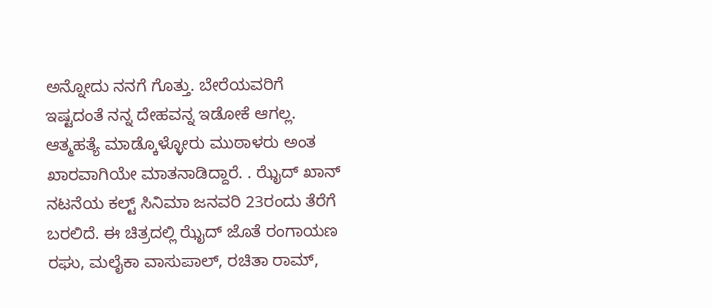ಅನ್ನೋದು ನನಗೆ ಗೊತ್ತು. ಬೇರೆಯವರಿಗೆ ಇಷ್ಟದಂತೆ ನನ್ನ ದೇಹವನ್ನ ಇಡೋಕೆ ಆಗಲ್ಲ. ಆತ್ಮಹತ್ಯೆ ಮಾಡ್ಕೊಳ್ಳೋರು ಮುಠಾಳರು ಅಂತ ಖಾರವಾಗಿಯೇ ಮಾತನಾಡಿದ್ದಾರೆ. . ಝೈದ್ ಖಾನ್ ನಟನೆಯ ಕಲ್ಟ್ ಸಿನಿಮಾ ಜನವರಿ 23ರಂದು ತೆರೆಗೆ ಬರಲಿದೆ. ಈ ಚಿತ್ರದಲ್ಲಿ ಝೈದ್ ಜೊತೆ ರಂಗಾಯಣ ರಘು, ಮಲೈಕಾ ವಾಸುಪಾಲ್, ರಚಿತಾ ರಾಮ್,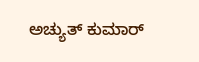ಅಚ್ಯುತ್ ಕುಮಾರ್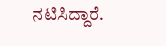ನಟಿಸಿದ್ದಾರೆ.